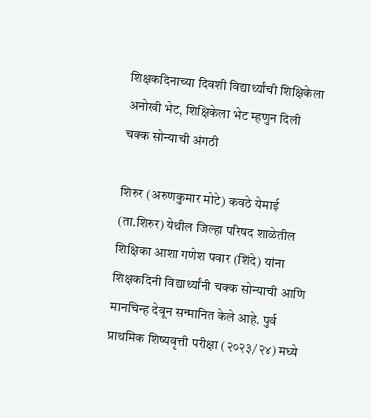शिक्षकदिनाच्या दिवशी विद्यार्थ्यांची शिक्षिकेला अनोखी भेट, शिक्षिकेला भेट म्हणुन दिली चक्क सोन्याची अंगठी

शिरुर (अरुणकुमार मोटे) कवठे येमाई (ता.शिरुर) येथील जिल्हा परिषद शाळेतील शिक्षिका आशा गणेश पवार (शिंदे) यांना शिक्षकदिनी विद्यार्थ्यांनी चक्क सोन्याची आणि मानचिन्ह देवून सन्मानित केले आहे. पुर्व प्राथमिक शिष्यवृत्ती परीक्षा (२०२३/२४) मध्ये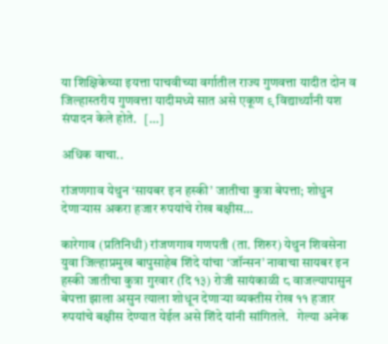या शिक्षिकेच्या इयत्ता पाचवीच्या वर्गातील राज्य गुणवत्ता यादीत दोन व जिल्हास्तरीय गुणवत्ता यादीमध्ये सात असे एकूण ९ विद्यार्थ्यांनी यश संपादन केले होते.   […]

अधिक वाचा..

रांजणगाव येथुन ‘सायबर इन हस्की’ जातीचा कुत्रा बेपत्ता; शोधुन देणाऱ्यास अकरा हजार रुपयांचे रोख बक्षीस…

कारेगाव (प्रतिनिधी) रांजणगाव गणपती (ता. शिरुर) येथुन शिवसेना युवा जिल्हाप्रमुख बापुसाहेब शिंदे यांचा ‘जॉन्सन’ नावाचा सायबर इन हस्की जातीचा कुत्रा गुरवार (दि १३) रोजी सायंकाळी ८ वाजल्यापासुन बेपत्ता झाला असुन त्याला शोधून देणाऱ्या व्यक्तीस रोख ११ हजार रुपयांचे बक्षीस देण्यात येईल असे शिंदे यांनी सांगितले.   गेल्या अनेक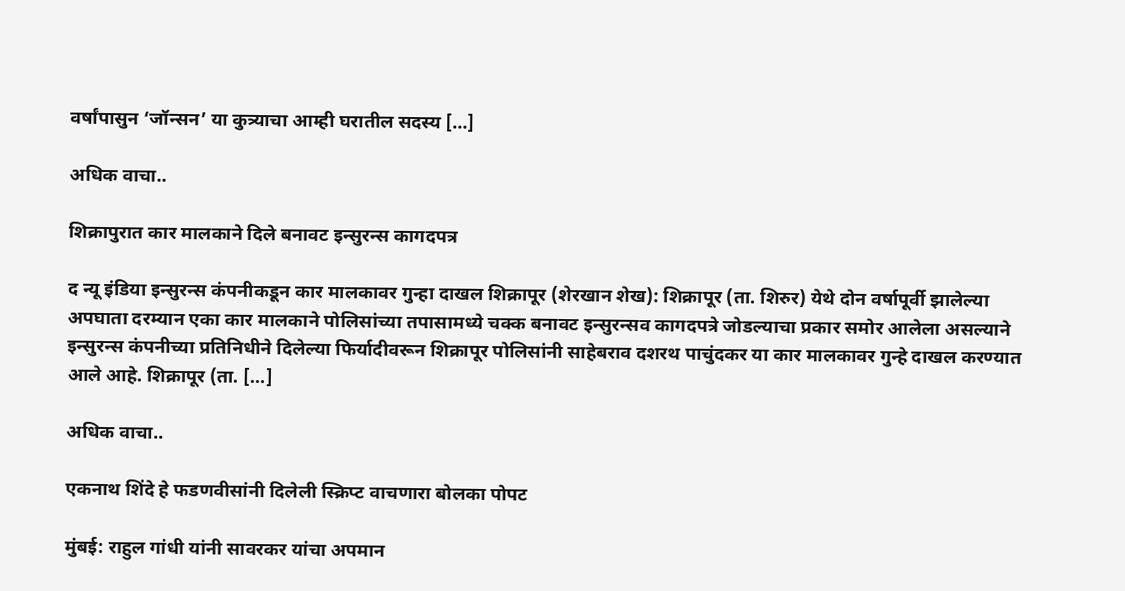वर्षांपासुन ‘जॉन्सन’ या कुत्र्याचा आम्ही घरातील सदस्य […]

अधिक वाचा..

शिक्रापुरात कार मालकाने दिले बनावट इन्सुरन्स कागदपत्र

द न्यू इंडिया इन्सुरन्स कंपनीकडून कार मालकावर गुन्हा दाखल शिक्रापूर (शेरखान शेख): शिक्रापूर (ता. शिरुर) येथे दोन वर्षापूर्वी झालेल्या अपघाता दरम्यान एका कार मालकाने पोलिसांच्या तपासामध्ये चक्क बनावट इन्सुरन्सव कागदपत्रे जोडल्याचा प्रकार समोर आलेला असल्याने इन्सुरन्स कंपनीच्या प्रतिनिधीने दिलेल्या फिर्यादीवरून शिक्रापूर पोलिसांनी साहेबराव दशरथ पाचुंदकर या कार मालकावर गुन्हे दाखल करण्यात आले आहे. शिक्रापूर (ता. […]

अधिक वाचा..

एकनाथ शिंदे हे फडणवीसांनी दिलेली स्क्रिप्ट वाचणारा बोलका पोपट

मुंबई: राहुल गांधी यांनी सावरकर यांचा अपमान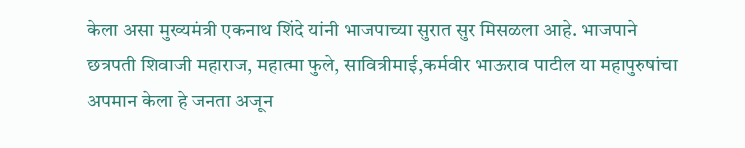केला असा मुख्यमंत्री एकनाथ शिंदे यांनी भाजपाच्या सुरात सुर मिसळला आहे. भाजपाने छत्रपती शिवाजी महाराज, महात्मा फुले, सावित्रीमाई,कर्मवीर भाऊराव पाटील या महापुरुषांचा अपमान केला हे जनता अजून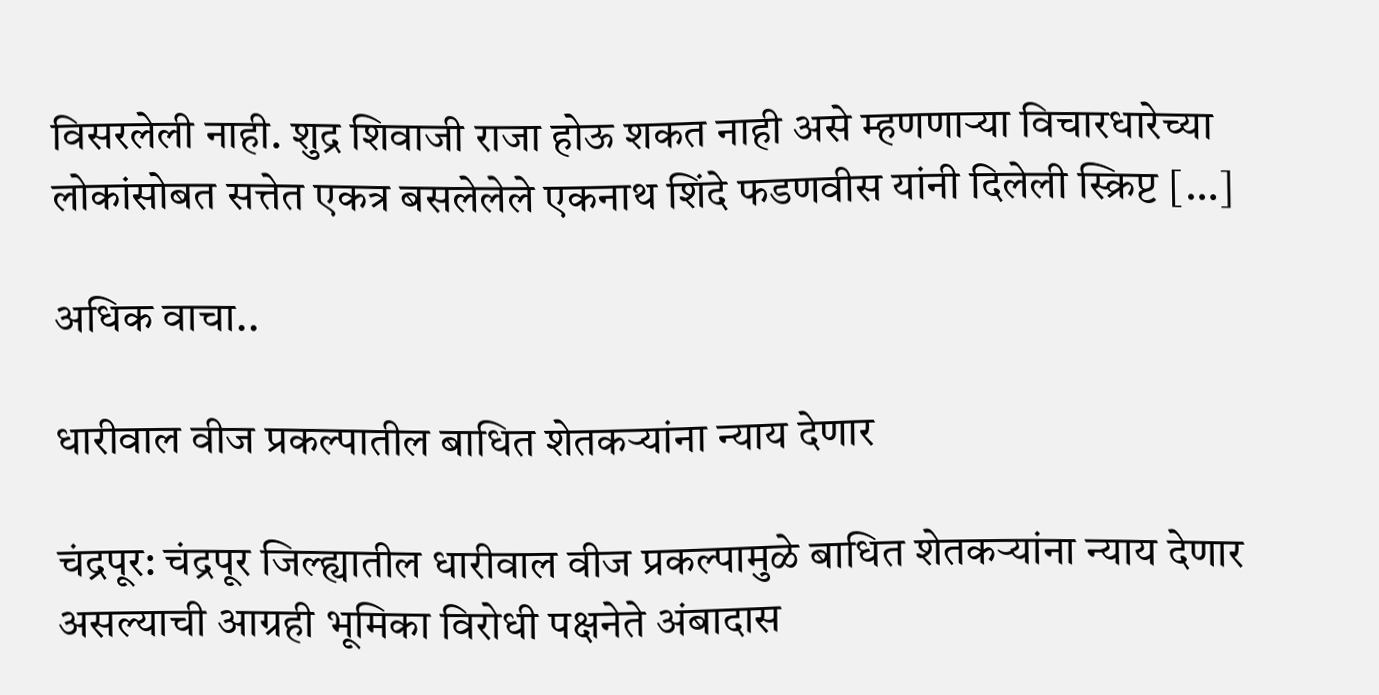विसरलेली नाही. शुद्र शिवाजी राजा होऊ शकत नाही असे म्हणणाऱ्या विचारधारेच्या लोकांसोबत सत्तेत एकत्र बसलेलेले एकनाथ शिंदे फडणवीस यांनी दिलेली स्क्रिप्ट […]

अधिक वाचा..

धारीवाल वीज प्रकल्पातील बाधित शेतकऱ्यांना न्याय देणार

चंद्रपूर: चंद्रपूर जिल्ह्यातील धारीवाल वीज प्रकल्पामुळे बाधित शेतकऱ्यांना न्याय देणार असल्याची आग्रही भूमिका विरोधी पक्षनेते अंबादास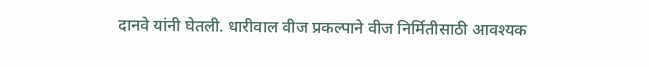दानवे यांनी घेतली. धारीवाल वीज प्रकल्पाने वीज निर्मितीसाठी आवश्यक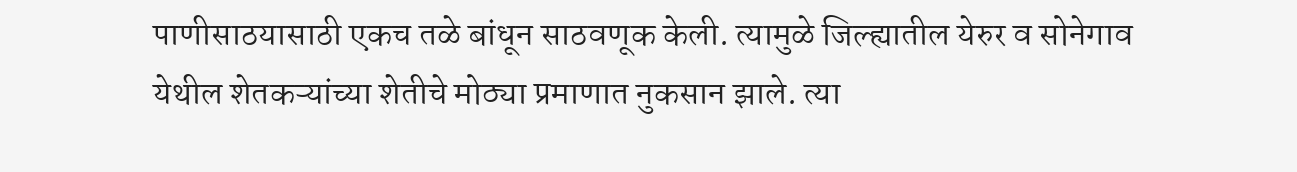पाणीसाठयासाठी एकच तळे बांधून साठवणूक केली. त्यामुळे जिल्ह्यातील येरुर व सोनेगाव येथील शेतकऱ्यांच्या शेतीचे मोठ्या प्रमाणात नुकसान झाले. त्या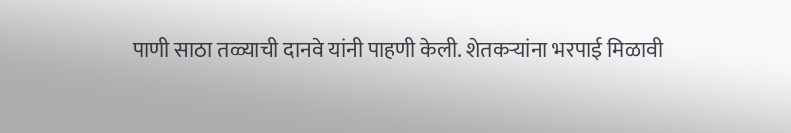पाणी साठा तळ्याची दानवे यांनी पाहणी केली. शेतकऱ्यांना भरपाई मिळावी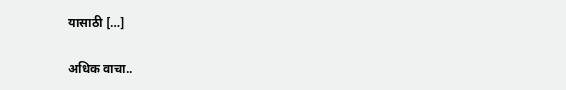यासाठी […]

अधिक वाचा..